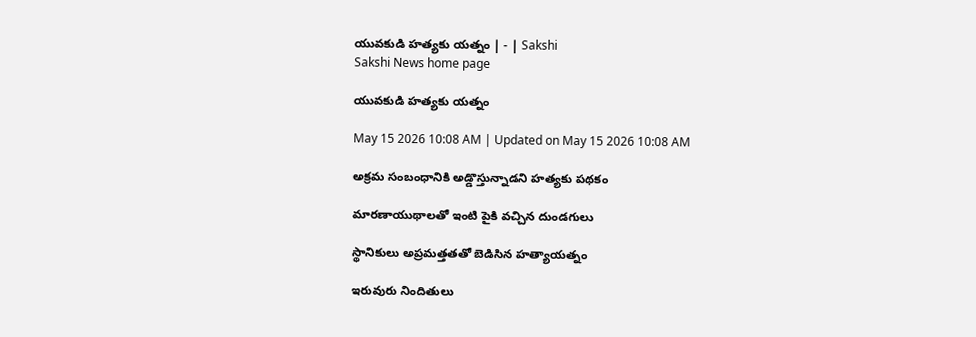యువకుడి హత్యకు యత్నం | - | Sakshi
Sakshi News home page

యువకుడి హత్యకు యత్నం

May 15 2026 10:08 AM | Updated on May 15 2026 10:08 AM

అక్రమ సంబంధానికి అడ్డొస్తున్నాడని హత్యకు పథకం

మారణాయుథాలతో ఇంటి పైకి వచ్చిన దుండగులు

స్థానికులు అప్రమత్తతతో బెడిసిన హత్యాయత్నం

ఇరువురు నిందితులు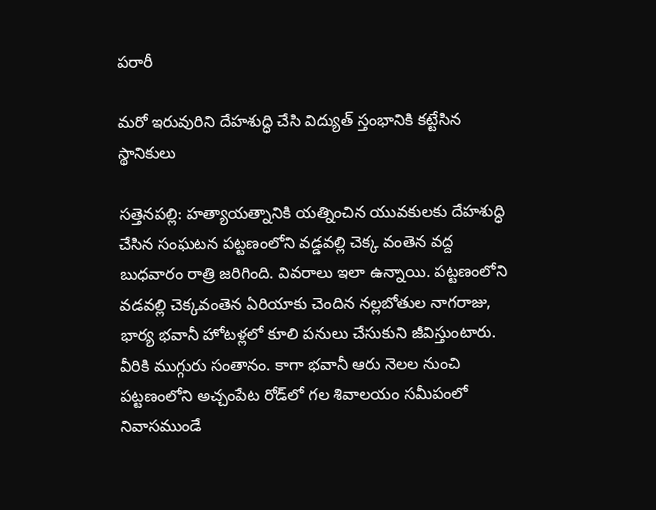పరారీ

మరో ఇరువురిని దేహశుద్ధి చేసి విద్యుత్‌ స్తంభానికి కట్టేసిన స్థానికులు

సత్తెనపల్లి: హత్యాయత్నానికి యత్నించిన యువకులకు దేహశుద్ధి చేసిన సంఘటన పట్టణంలోని వడ్డవల్లి చెక్క వంతెన వద్ద బుధవారం రాత్రి జరిగింది. వివరాలు ఇలా ఉన్నాయి. పట్టణంలోని వడవల్లి చెక్కవంతెన ఏరియాకు చెందిన నల్లబోతుల నాగరాజు, భార్య భవానీ హోటళ్లలో కూలి పనులు చేసుకుని జీవిస్తుంటారు. వీరికి ముగ్గురు సంతానం. కాగా భవానీ ఆరు నెలల నుంచి పట్టణంలోని అచ్చంపేట రోడ్‌లో గల శివాలయం సమీపంలో నివాసముండే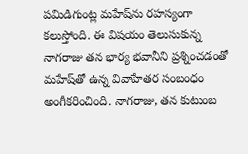పమిడిగుంట్ల మహేష్‌ను రహస్యంగా కలుస్తోంది. ఈ విషయం తెలుసుకున్న నాగరాజు తన భార్య భవానీని ప్రశ్నించడంతో మహేష్‌తో ఉన్న వివాహేతర సంబంధం అంగీకరించింది. నాగరాజు, తన కుటుంబ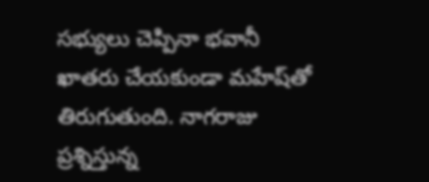సభ్యులు చెప్పినా భవానీ ఖాతరు చేయకుండా మహేష్‌తో తిరుగుతుంది. నాగరాజు ప్రశ్నిస్తున్న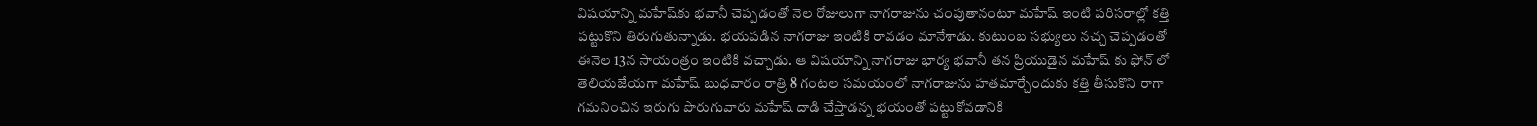విషయాన్ని మహేష్‌కు భవానీ చెప్పడంతో నెల రోజులుగా నాగరాజును చంపుతానంటూ మహేష్‌ ఇంటి పరిసరాల్లో కత్తి పట్టుకొని తిరుగుతున్నాడు. భయపడిన నాగరాజు ఇంటికి రావడం మానేశాడు. కుటుంబ సభ్యులు నచ్చ చెప్పడంతో ఈనెల 13న సాయంత్రం ఇంటికి వచ్చాడు. ఆ విషయాన్ని నాగరాజు భార్య భవానీ తన ప్రియుడైన మహేష్‌ కు ఫోన్‌ లో తెలియజేయగా మహేష్‌ బుధవారం రాత్రి 8 గంటల సమయంలో నాగరాజును హతమార్చేందుకు కత్తి తీసుకొని రాగా గమనించిన ఇరుగు పొరుగువారు మహేష్‌ దాడి చేస్తాడన్న భయంతో పట్టుకోవడానికి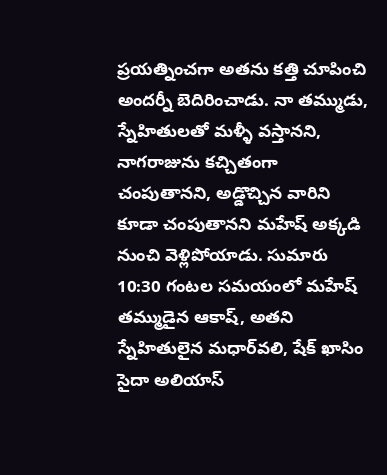ప్రయత్నించగా అతను కత్తి చూపించి అందర్నీ బెదిరించాడు. నా తమ్ముడు, స్నేహితులతో మళ్ళీ వస్తానని, నాగరాజును కచ్చితంగా చంపుతానని, అడ్డొచ్చిన వారిని కూడా చంపుతానని మహేష్‌ అక్కడి నుంచి వెళ్లిపోయాడు. సుమారు 10:30 గంటల సమయంలో మహేష్‌ తమ్ముడైన ఆకాష్‌, అతని స్నేహితులైన మధార్‌వలి, షేక్‌ ఖాసిం సైదా అలియాస్‌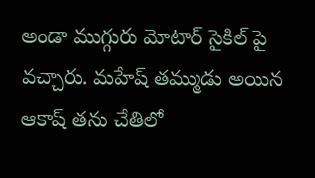అండా ముగ్గురు మోటార్‌ సైకిల్‌ పై వచ్చారు. మహేష్‌ తమ్ముడు అయిన ఆకాష్‌ తను చేతిలో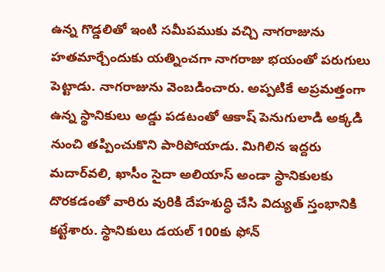ఉన్న గొడ్డలితో ఇంటి సమీపముకు వచ్చి నాగరాజును హతమార్చేందుకు యత్నించగా నాగరాజు భయంతో పరుగులు పెట్టాడు. నాగరాజును వెంబడించారు. అప్పటికే అప్రమత్తంగా ఉన్న స్థానికులు అడ్డు పడటంతో ఆకాష్‌ పెనుగులాడి అక్కడి నుంచి తప్పించుకొని పారిపోయాడు. మిగిలిన ఇద్దరు మదార్‌వలి, ఖాసీం సైదా అలియాస్‌ అండా స్థానికులకు దొరకడంతో వారిరు వురికి దేహశుద్ధి చేసి విద్యుత్‌ స్తంభానికి కట్టేశారు. స్థానికులు డయల్‌ 100కు ఫోన్‌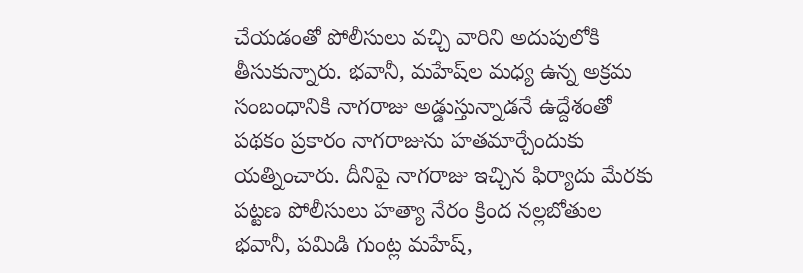చేయడంతో పోలీసులు వచ్చి వారిని అదుపులోకి తీసుకున్నారు. భవానీ, మహేష్‌ల మధ్య ఉన్న అక్రమ సంబంధానికి నాగరాజు అడ్డుస్తున్నాడనే ఉద్దేశంతో పథకం ప్రకారం నాగరాజును హతమార్చేందుకు యత్నించారు. దీనిపై నాగరాజు ఇచ్చిన ఫిర్యాదు మేరకు పట్టణ పోలీసులు హత్యా నేరం క్రింద నల్లబోతుల భవానీ, పమిడి గుంట్ల మహేష్‌,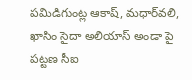పమిడిగుంట్ల ఆకాష్‌, మధార్‌వలి, ఖాసిం సైదా అలియాస్‌ అండా పై పట్టణ సీఐ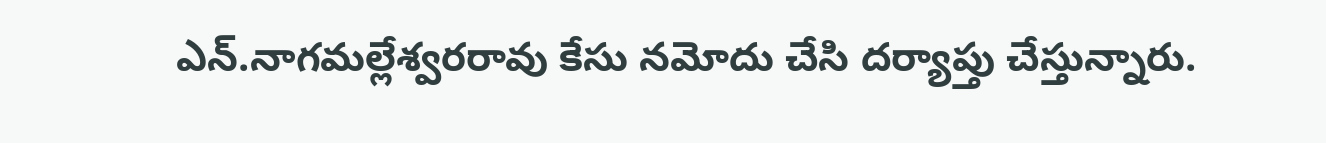ఎన్‌.నాగమల్లేశ్వరరావు కేసు నమోదు చేసి దర్యాప్తు చేస్తున్నారు.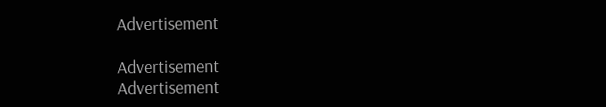Advertisement

Advertisement
Advertisement